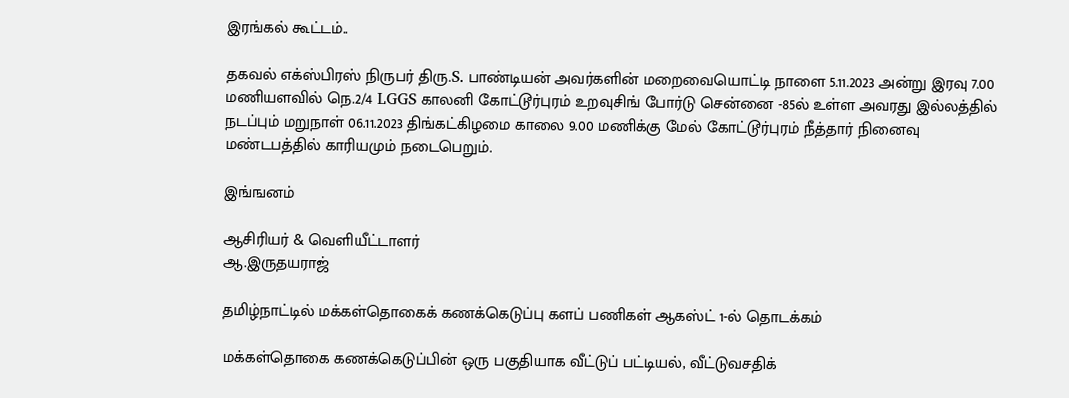இரங்கல் கூட்டம்..

தகவல் எக்ஸ்பிரஸ் நிருபர் திரு.S. பாண்டியன் அவர்களின் மறைவையொட்டி நாளை 5.11.2023 அன்று இரவு 7.00 மணியளவில் நெ.2/4 LGGS காலனி கோட்டூர்புரம் உறவுசிங் போர்டு சென்னை -85ல் உள்ள அவரது இல்லத்தில் நடப்பும் மறுநாள் 06.11.2023 திங்கட்கிழமை காலை 9.00 மணிக்கு மேல் கோட்டூர்புரம் நீத்தார் நினைவு மண்டபத்தில் காரியமும் நடைபெறும்.

இங்ஙனம்

ஆசிரியர் & வெளியீட்டாளர்
ஆ.இருதயராஜ்

தமிழ்நாட்டில் மக்கள்தொகைக் கணக்கெடுப்பு களப் பணிகள் ஆகஸ்ட் 1-ல் தொடக்கம்

மக்கள்தொகை கணக்கெடுப்பின் ஒரு பகுதியாக வீட்டுப் பட்டியல், வீட்டுவசதிக்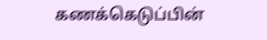கணக்கெடுப்பின்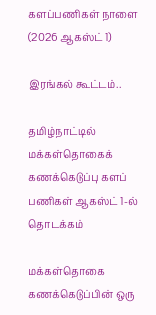களப்பணிகள் நாளை (2026 ஆகஸ்ட் 1)

இரங்கல் கூட்டம்..

தமிழ்நாட்டில் மக்கள்தொகைக் கணக்கெடுப்பு களப் பணிகள் ஆகஸ்ட் 1-ல் தொடக்கம்

மக்கள்தொகை கணக்கெடுப்பின் ஒரு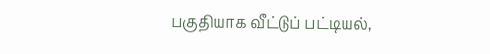பகுதியாக வீட்டுப் பட்டியல்,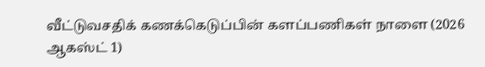வீட்டுவசதிக் கணக்கெடுப்பின் களப்பணிகள் நாளை (2026 ஆகஸ்ட் 1)